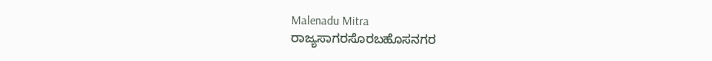Malenadu Mitra
ರಾಜ್ಯಸಾಗರಸೊರಬಹೊಸನಗರ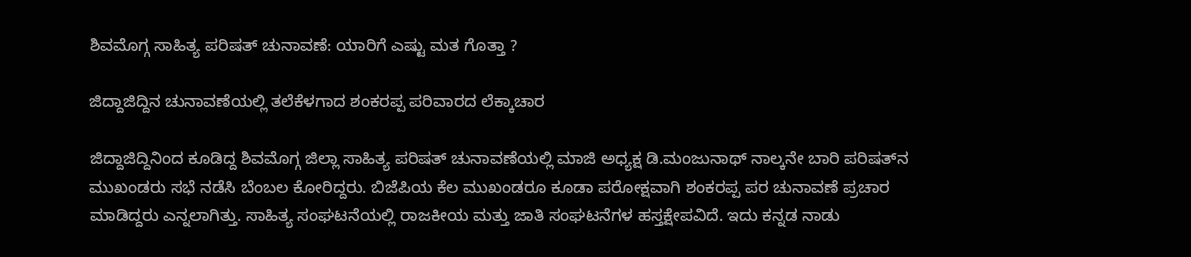ಶಿವಮೊಗ್ಗ ಸಾಹಿತ್ಯ ಪರಿಷತ್ ಚುನಾವಣೆ: ಯಾರಿಗೆ ಎಷ್ಟು ಮತ ಗೊತ್ತಾ ?

ಜಿದ್ದಾಜಿದ್ದಿನ ಚುನಾವಣೆಯಲ್ಲಿ ತಲೆಕೆಳಗಾದ ಶಂಕರಪ್ಪ ಪರಿವಾರದ ಲೆಕ್ಕಾಚಾರ

ಜಿದ್ದಾಜಿದ್ದಿನಿಂದ ಕೂಡಿದ್ದ ಶಿವಮೊಗ್ಗ ಜಿಲ್ಲಾ ಸಾಹಿತ್ಯ ಪರಿಷತ್ ಚುನಾವಣೆಯಲ್ಲಿ ಮಾಜಿ ಅಧ್ಯಕ್ಷ ಡಿ.ಮಂಜುನಾಥ್ ನಾಲ್ಕನೇ ಬಾರಿ ಪರಿಷತ್‍ನ ಮುಖಂಡರು ಸಭೆ ನಡೆಸಿ ಬೆಂಬಲ ಕೋರಿದ್ದರು. ಬಿಜೆಪಿಯ ಕೆಲ ಮುಖಂಡರೂ ಕೂಡಾ ಪರೋಕ್ಷವಾಗಿ ಶಂಕರಪ್ಪ ಪರ ಚುನಾವಣೆ ಪ್ರಚಾರ ಮಾಡಿದ್ದರು ಎನ್ನಲಾಗಿತ್ತು. ಸಾಹಿತ್ಯ ಸಂಘಟನೆಯಲ್ಲಿ ರಾಜಕೀಯ ಮತ್ತು ಜಾತಿ ಸಂಘಟನೆಗಳ ಹಸ್ತಕ್ಷೇಪವಿದೆ. ಇದು ಕನ್ನಡ ನಾಡು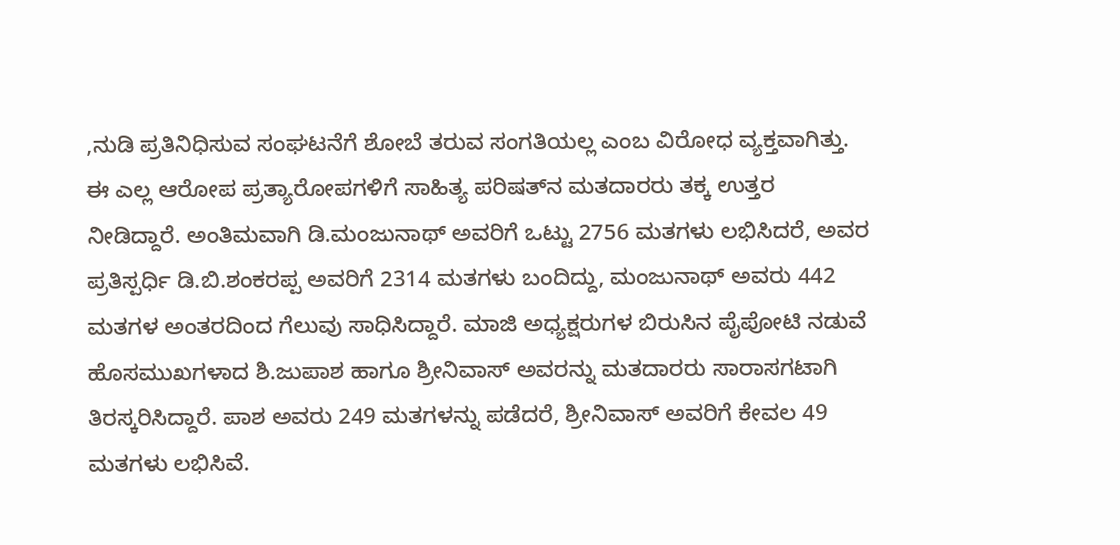,ನುಡಿ ಪ್ರತಿನಿಧಿಸುವ ಸಂಘಟನೆಗೆ ಶೋಬೆ ತರುವ ಸಂಗತಿಯಲ್ಲ ಎಂಬ ವಿರೋಧ ವ್ಯಕ್ತವಾಗಿತ್ತು.
ಈ ಎಲ್ಲ ಆರೋಪ ಪ್ರತ್ಯಾರೋಪಗಳಿಗೆ ಸಾಹಿತ್ಯ ಪರಿಷತ್‍ನ ಮತದಾರರು ತಕ್ಕ ಉತ್ತರ ನೀಡಿದ್ದಾರೆ. ಅಂತಿಮವಾಗಿ ಡಿ.ಮಂಜುನಾಥ್ ಅವರಿಗೆ ಒಟ್ಟು 2756 ಮತಗಳು ಲಭಿಸಿದರೆ, ಅವರ ಪ್ರತಿಸ್ಪರ್ಧಿ ಡಿ.ಬಿ.ಶಂಕರಪ್ಪ ಅವರಿಗೆ 2314 ಮತಗಳು ಬಂದಿದ್ದು, ಮಂಜುನಾಥ್ ಅವರು 442 ಮತಗಳ ಅಂತರದಿಂದ ಗೆಲುವು ಸಾಧಿಸಿದ್ದಾರೆ. ಮಾಜಿ ಅಧ್ಯಕ್ಷರುಗಳ ಬಿರುಸಿನ ಪೈಪೋಟಿ ನಡುವೆ ಹೊಸಮುಖಗಳಾದ ಶಿ.ಜುಪಾಶ ಹಾಗೂ ಶ್ರೀನಿವಾಸ್ ಅವರನ್ನು ಮತದಾರರು ಸಾರಾಸಗಟಾಗಿ ತಿರಸ್ಕರಿಸಿದ್ದಾರೆ. ಪಾಶ ಅವರು 249 ಮತಗಳನ್ನು ಪಡೆದರೆ, ಶ್ರೀನಿವಾಸ್ ಅವರಿಗೆ ಕೇವಲ 49 ಮತಗಳು ಲಭಿಸಿವೆ.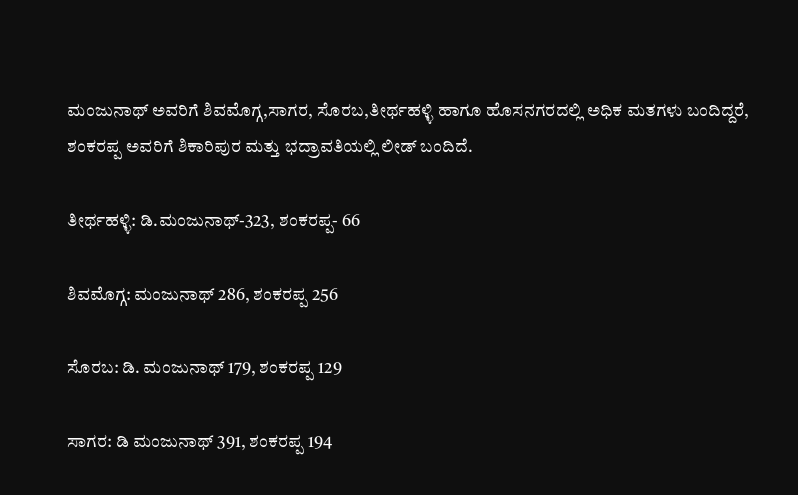ಮಂಜುನಾಥ್ ಅವರಿಗೆ ಶಿವಮೊಗ್ಗ,ಸಾಗರ, ಸೊರಬ,ತೀರ್ಥಹಳ್ಳಿ ಹಾಗೂ ಹೊಸನಗರದಲ್ಲಿ ಅಧಿಕ ಮತಗಳು ಬಂದಿದ್ದರೆ, ಶಂಕರಪ್ಪ ಅವರಿಗೆ ಶಿಕಾರಿಪುರ ಮತ್ತು ಭದ್ರಾವತಿಯಲ್ಲಿ ಲೀಡ್ ಬಂದಿದೆ.

ತೀರ್ಥಹಳ್ಳಿ: ಡಿ.ಮಂಜುನಾಥ್-323, ಶಂಕರಪ್ಪ- 66

ಶಿವಮೊಗ್ಗ: ಮಂಜುನಾಥ್ 286, ಶಂಕರಪ್ಪ 256

ಸೊರಬ: ಡಿ. ಮಂಜುನಾಥ್ 179, ಶಂಕರಪ್ಪ 129

ಸಾಗರ: ಡಿ ಮಂಜುನಾಥ್ 391, ಶಂಕರಪ್ಪ 194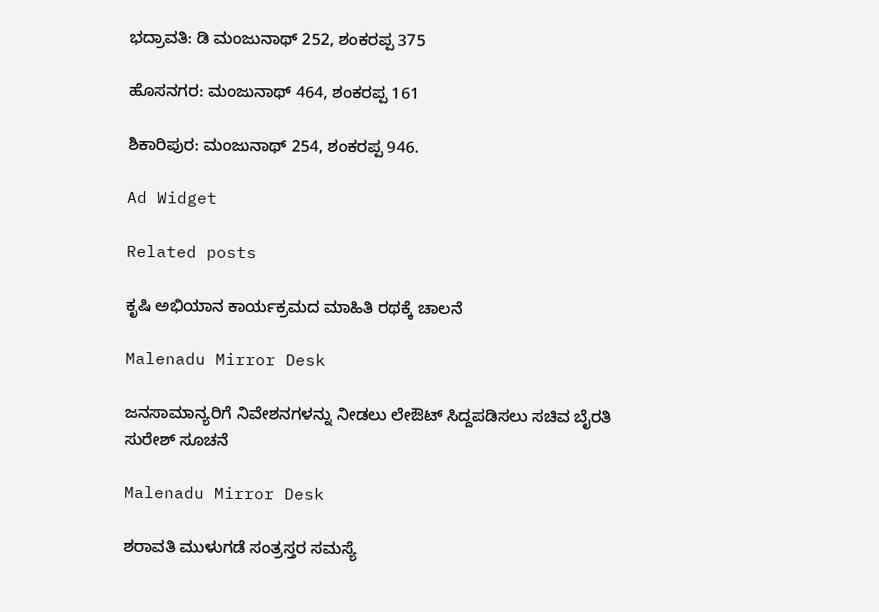ಭದ್ರಾವತಿ: ಡಿ ಮಂಜುನಾಥ್ 252, ಶಂಕರಪ್ಪ 375

ಹೊಸನಗರ: ಮಂಜುನಾಥ್ 464, ಶಂಕರಪ್ಪ 161

ಶಿಕಾರಿಪುರ: ಮಂಜುನಾಥ್ 254, ಶಂಕರಪ್ಪ 946.

Ad Widget

Related posts

ಕೃಷಿ ಅಭಿಯಾನ ಕಾರ್ಯಕ್ರಮದ ಮಾಹಿತಿ ರಥಕ್ಕೆ ಚಾಲನೆ

Malenadu Mirror Desk

ಜನಸಾಮಾನ್ಯರಿಗೆ ನಿವೇಶನಗಳನ್ನು ನೀಡಲು ಲೇಔಟ್ ಸಿದ್ದಪಡಿಸಲು ಸಚಿವ ಬೈರತಿ ಸುರೇಶ್ ಸೂಚನೆ

Malenadu Mirror Desk

ಶರಾವತಿ ಮುಳುಗಡೆ ಸಂತ್ರಸ್ತರ ಸಮಸ್ಯೆ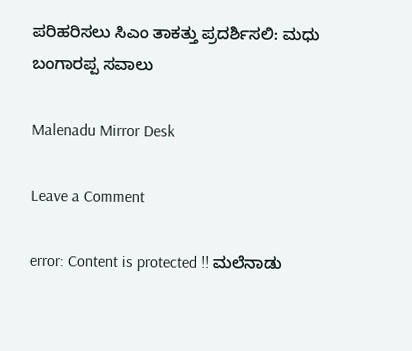ಪರಿಹರಿಸಲು ಸಿಎಂ ತಾಕತ್ತು ಪ್ರದರ್ಶಿಸಲಿ: ಮಧು ಬಂಗಾರಪ್ಪ ಸವಾಲು

Malenadu Mirror Desk

Leave a Comment

error: Content is protected !! ಮಲೆನಾಡು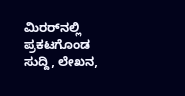ಮಿರರ್‌ನಲ್ಲಿ ಪ್ರಕಟಗೊಂಡ ಸುದ್ದಿ, ಲೇಖನ,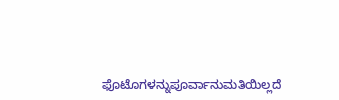ಫೊಟೊಗಳನ್ನುಪೂರ್ವಾನುಮತಿಯಿಲ್ಲದೆ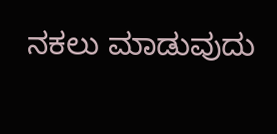ನಕಲು ಮಾಡುವುದು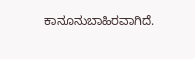ಕಾನೂನುಬಾಹಿರವಾಗಿದೆ.